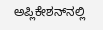ಅಪ್ಲಿಕೇಶನ್‌ನಲ್ಲಿ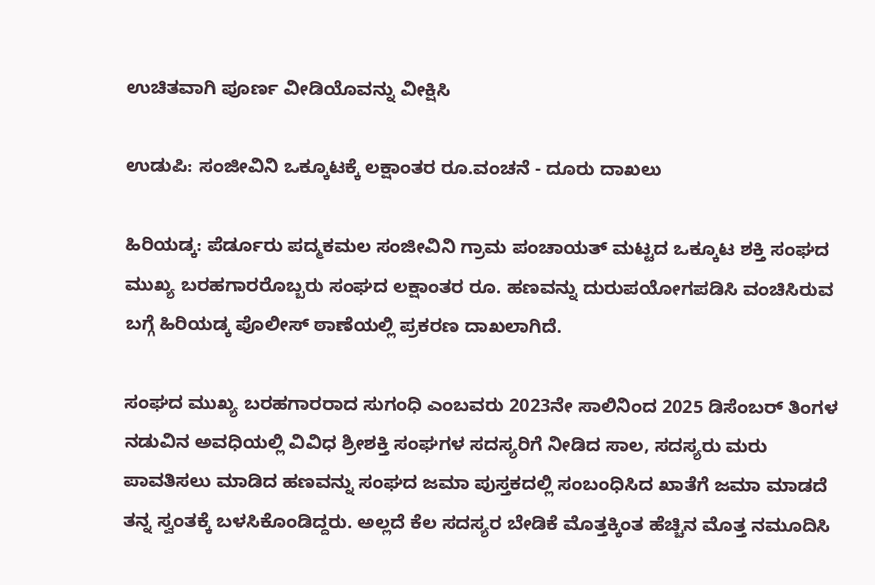ಉಚಿತವಾಗಿ ಪೂರ್ಣ ವೀಡಿಯೊವನ್ನು ವೀಕ್ಷಿಸಿ

ಉಡುಪಿ: ಸಂಜೀವಿನಿ ಒಕ್ಕೂಟಕ್ಕೆ ಲಕ್ಷಾಂತರ ರೂ.ವಂಚನೆ - ದೂರು ದಾಖಲು

ಹಿರಿಯಡ್ಕ: ಪೆರ್ಡೂರು ಪದ್ಮಕಮಲ ಸಂಜೀವಿನಿ ಗ್ರಾಮ ಪಂಚಾಯತ್ ಮಟ್ಟದ ಒಕ್ಕೂಟ ಶಕ್ತಿ ಸಂಘದ ಮುಖ್ಯ ಬರಹಗಾರರೊಬ್ಬರು ಸಂಘದ ಲಕ್ಷಾಂತರ ರೂ. ಹಣವನ್ನು ದುರುಪಯೋಗಪಡಿಸಿ ವಂಚಿಸಿರುವ ಬಗ್ಗೆ ಹಿರಿಯಡ್ಕ ಪೊಲೀಸ್‌ ಠಾಣೆಯಲ್ಲಿ ಪ್ರಕರಣ ದಾಖಲಾಗಿದೆ.

ಸಂಘದ ಮುಖ್ಯ ಬರಹಗಾರರಾದ ಸುಗಂಧಿ ಎಂಬವರು 2023ನೇ ಸಾಲಿನಿಂದ 2025 ಡಿಸೆಂಬರ್ ತಿಂಗಳ ನಡುವಿನ ಅವಧಿಯಲ್ಲಿ ವಿವಿಧ ಶ್ರೀಶಕ್ತಿ ಸಂಘಗಳ ಸದಸ್ಯರಿಗೆ ನೀಡಿದ ಸಾಲ, ಸದಸ್ಯರು ಮರು ಪಾವತಿಸಲು ಮಾಡಿದ ಹಣವನ್ನು ಸಂಘದ ಜಮಾ ಪುಸ್ತಕದಲ್ಲಿ ಸಂಬಂಧಿಸಿದ ಖಾತೆಗೆ ಜಮಾ ಮಾಡದೆ ತನ್ನ ಸ್ವಂತಕ್ಕೆ ಬಳಸಿಕೊಂಡಿದ್ದರು. ಅಲ್ಲದೆ ಕೆಲ ಸದಸ್ಯರ ಬೇಡಿಕೆ ಮೊತ್ತಕ್ಕಿಂತ ಹೆಚ್ಚಿನ ಮೊತ್ತ ನಮೂದಿಸಿ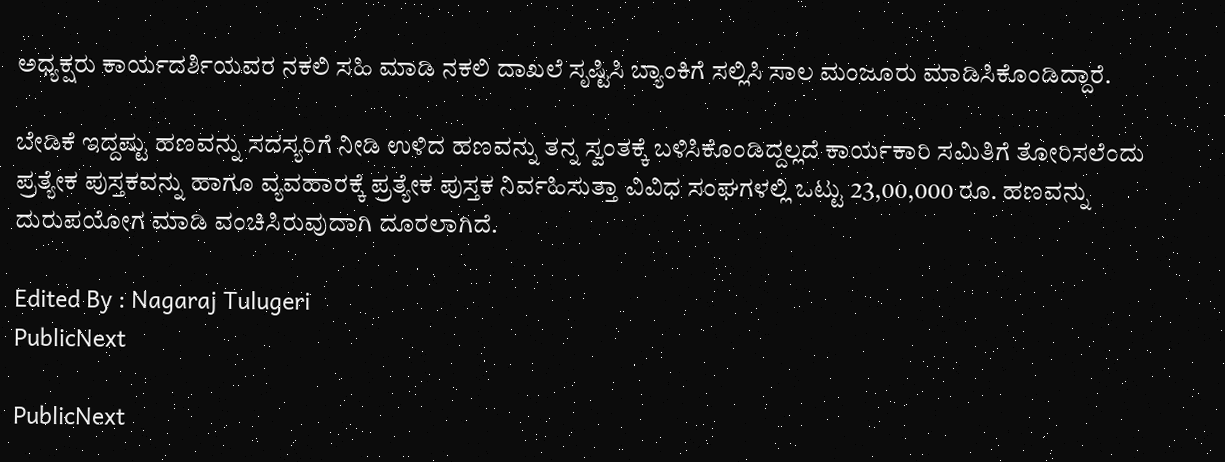ಅಧ್ಯಕ್ಷರು ಕಾರ್ಯದರ್ಶಿಯವರ ನಕಲಿ ಸಹಿ ಮಾಡಿ ನಕಲಿ ದಾಖಲೆ ಸೃಷ್ಟಿಸಿ ಬ್ಯಾಂಕಿಗೆ ಸಲ್ಲಿಸಿ ಸಾಲ ಮಂಜೂರು ಮಾಡಿಸಿಕೊಂಡಿದ್ದಾರೆ.

ಬೇಡಿಕೆ ಇದ್ದಷ್ಟು ಹಣವನ್ನು ಸದಸ್ಯರಿಗೆ ನೀಡಿ ಉಳಿದ ಹಣವನ್ನು ತನ್ನ ಸ್ವಂತಕ್ಕೆ ಬಳಿಸಿಕೊಂಡಿದ್ದಲ್ಲದೆ ಕಾರ್ಯಕಾರಿ ಸಮಿತಿಗೆ ತೋರಿಸಲೆಂದು ಪ್ರತ್ಯೇಕ ಪುಸ್ತಕವನ್ನು ಹಾಗೂ ವ್ಯವಹಾರಕ್ಕೆ ಪ್ರತ್ಯೇಕ ಪುಸ್ತಕ ನಿರ್ವಹಿಸುತ್ತಾ ವಿವಿಧ ಸಂಘಗಳಲ್ಲಿ ಒಟ್ಟು 23,00,000 ರೂ. ಹಣವನ್ನು ದುರುಪಯೋಗ ಮಾಡಿ ವಂಚಿಸಿರುವುದಾಗಿ ದೂರಲಾಗಿದೆ.

Edited By : Nagaraj Tulugeri
PublicNext

PublicNext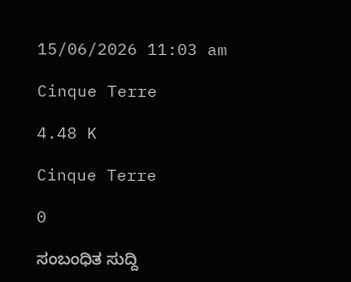15/06/2026 11:03 am

Cinque Terre

4.48 K

Cinque Terre

0

ಸಂಬಂಧಿತ ಸುದ್ದಿ